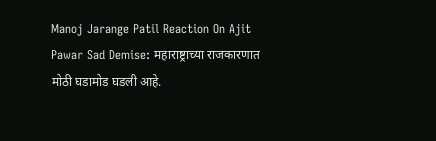Manoj Jarange Patil Reaction On Ajit Pawar Sad Demise: महाराष्ट्राच्या राजकारणात मोठी घडामोड घडली आहे.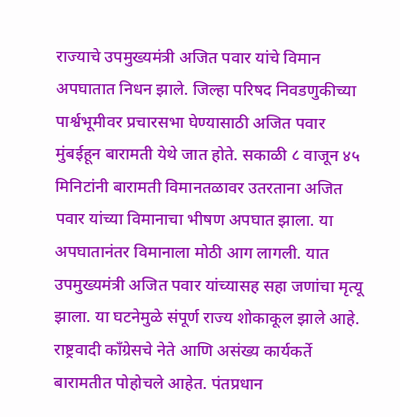राज्याचे उपमुख्यमंत्री अजित पवार यांचे विमान अपघातात निधन झाले. जिल्हा परिषद निवडणुकीच्या पार्श्वभूमीवर प्रचारसभा घेण्यासाठी अजित पवार मुंबईहून बारामती येथे जात होते. सकाळी ८ वाजून ४५ मिनिटांनी बारामती विमानतळावर उतरताना अजित पवार यांच्या विमानाचा भीषण अपघात झाला. या अपघातानंतर विमानाला मोठी आग लागली. यात उपमुख्यमंत्री अजित पवार यांच्यासह सहा जणांचा मृत्यू झाला. या घटनेमुळे संपूर्ण राज्य शोकाकूल झाले आहे. राष्ट्रवादी काँग्रेसचे नेते आणि असंख्य कार्यकर्ते बारामतीत पोहोचले आहेत. पंतप्रधान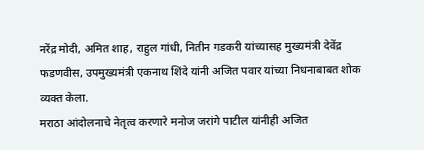नरेंद्र मोदी, अमित शाह, राहुल गांधी, नितीन गडकरी यांच्यासह मुख्यमंत्री देवेंद्र फडणवीस, उपमुख्यमंत्री एकनाथ शिंदे यांनी अजित पवार यांच्या निधनाबाबत शोक व्यक्त केला.
मराठा आंदोलनाचे नेतृत्व करणारे मनोज जरांगे पाटील यांनीही अजित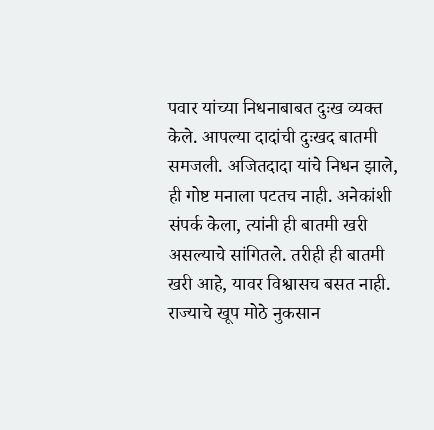पवार यांच्या निधनाबाबत दुःख व्यक्त केले. आपल्या दादांची दुःखद बातमी समजली. अजितदादा यांचे निधन झाले, ही गोष्ट मनाला पटतच नाही. अनेकांशी संपर्क केला, त्यांनी ही बातमी खरी असल्याचे सांगितले. तरीही ही बातमी खरी आहे, यावर विश्वासच बसत नाही. राज्याचे खूप मोठे नुकसान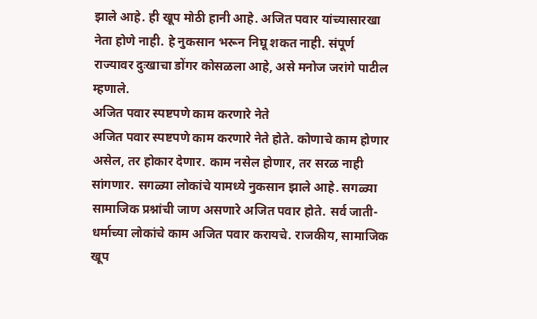झाले आहे. ही खूप मोठी हानी आहे. अजित पवार यांच्यासारखा नेता होणे नाही. हे नुकसान भरून निघू शकत नाही. संपूर्ण राज्यावर दुःखाचा डोंगर कोसळला आहे, असे मनोज जरांगे पाटील म्हणाले.
अजित पवार स्पष्टपणे काम करणारे नेते
अजित पवार स्पष्टपणे काम करणारे नेते होते. कोणाचे काम होणार असेल, तर होकार देणार. काम नसेल होणार, तर सरळ नाही सांगणार. सगळ्या लोकांचे यामध्ये नुकसान झाले आहे. सगळ्या सामाजिक प्रश्नांची जाण असणारे अजित पवार होते. सर्व जाती-धर्माच्या लोकांचे काम अजित पवार करायचे. राजकीय, सामाजिक खूप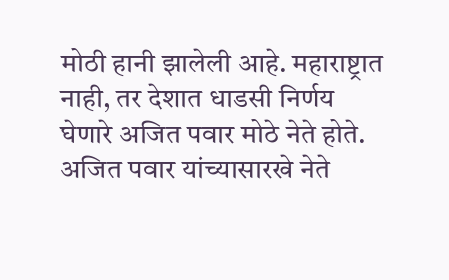मोठी हानी झालेली आहे. महाराष्ट्रात नाही, तर देशात धाडसी निर्णय घेणारे अजित पवार मोठे नेते होते. अजित पवार यांच्यासारखे नेते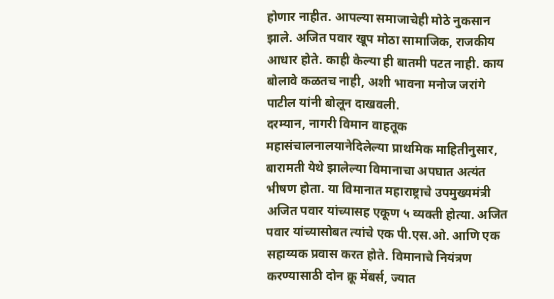होणार नाहीत. आपल्या समाजाचेही मोठे नुकसान झाले. अजित पवार खूप मोठा सामाजिक, राजकीय आधार होते. काही केल्या ही बातमी पटत नाही. काय बोलावे कळतच नाही, अशी भावना मनोज जरांगे पाटील यांनी बोलून दाखवली.
दरम्यान, नागरी विमान वाहतूक महासंचालनालयानेदिलेल्या प्राथमिक माहितीनुसार, बारामती येथे झालेल्या विमानाचा अपघात अत्यंत भीषण होता. या विमानात महाराष्ट्राचे उपमुख्यमंत्री अजित पवार यांच्यासह एकूण ५ व्यक्ती होत्या. अजित पवार यांच्यासोबत त्यांचे एक पी.एस.ओ. आणि एक सहाय्यक प्रवास करत होते. विमानाचे नियंत्रण करण्यासाठी दोन क्रू मेंबर्स, ज्यात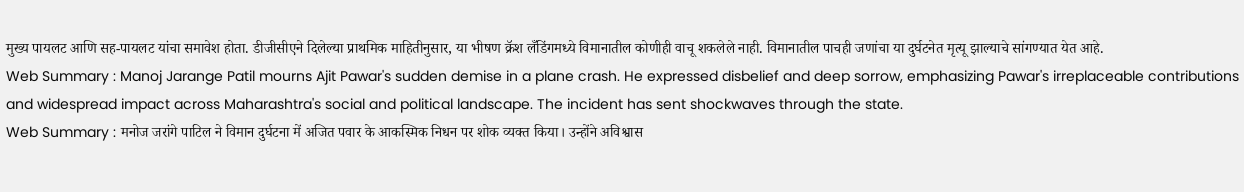मुख्य पायलट आणि सह-पायलट यांचा समावेश होता. डीजीसीएने दिलेल्या प्राथमिक माहितीनुसार, या भीषण क्रॅश लँडिंगमध्ये विमानातील कोणीही वाचू शकलेले नाही. विमानातील पाचही जणांचा या दुर्घटनेत मृत्यू झाल्याचे सांगण्यात येत आहे.
Web Summary : Manoj Jarange Patil mourns Ajit Pawar's sudden demise in a plane crash. He expressed disbelief and deep sorrow, emphasizing Pawar's irreplaceable contributions and widespread impact across Maharashtra's social and political landscape. The incident has sent shockwaves through the state.
Web Summary : मनोज जरांगे पाटिल ने विमान दुर्घटना में अजित पवार के आकस्मिक निधन पर शोक व्यक्त किया। उन्होंने अविश्वास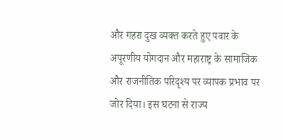और गहरा दुख व्यक्त करते हुए पवार के अपूरणीय योगदान और महाराष्ट्र के सामाजिक और राजनीतिक परिदृश्य पर व्यापक प्रभाव पर जोर दिया। इस घटना से राज्य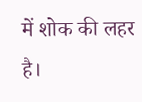में शोक की लहर है।